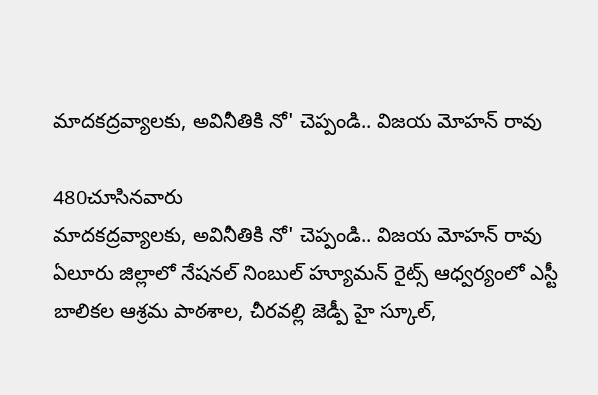మాదకద్రవ్యాలకు, అవినీతికి నో' చెప్పండి.. విజయ మోహన్ రావు

480చూసినవారు
మాదకద్రవ్యాలకు, అవినీతికి నో' చెప్పండి.. విజయ మోహన్ రావు
ఏలూరు జిల్లాలో నేషనల్ నింబుల్ హ్యూమన్ రైట్స్ ఆధ్వర్యంలో ఎస్టీ బాలికల ఆశ్రమ పాఠశాల, చీరవల్లి జెడ్పీ హై స్కూల్,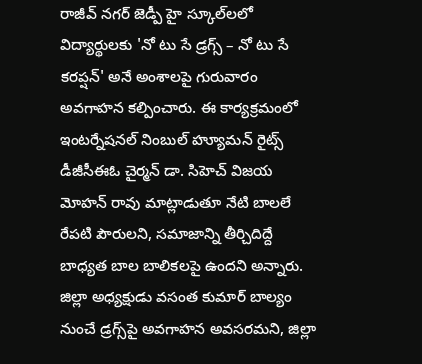రాజీవ్ నగర్ జెడ్పీ హై స్కూల్‌లలో విద్యార్థులకు 'నో టు సే డ్రగ్స్ – నో టు సే కరప్షన్' అనే అంశాలపై గురువారం అవగాహన కల్పించారు. ఈ కార్యక్రమంలో ఇంటర్నేషనల్ నింబుల్ హ్యూమన్ రైట్స్ డీజీసీఈఓ చైర్మన్ డా. సిహెచ్ విజయ మోహన్ రావు మాట్లాడుతూ నేటి బాలలే రేపటి పౌరులని, సమాజాన్ని తీర్చిదిద్దే బాధ్యత బాల బాలికలపై ఉందని అన్నారు. జిల్లా అధ్యక్షుడు వసంత కుమార్ బాల్యం నుంచే డ్రగ్స్‌పై అవగాహన అవసరమని, జిల్లా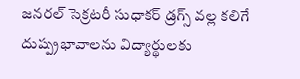జనరల్ సెక్రటరీ సుధాకర్ డ్రగ్స్ వల్ల కలిగే దుష్ప్రభావాలను విద్యార్థులకు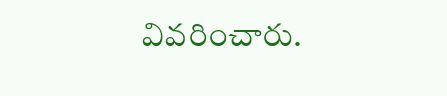వివరించారు.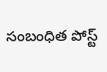సంబంధిత పోస్ట్